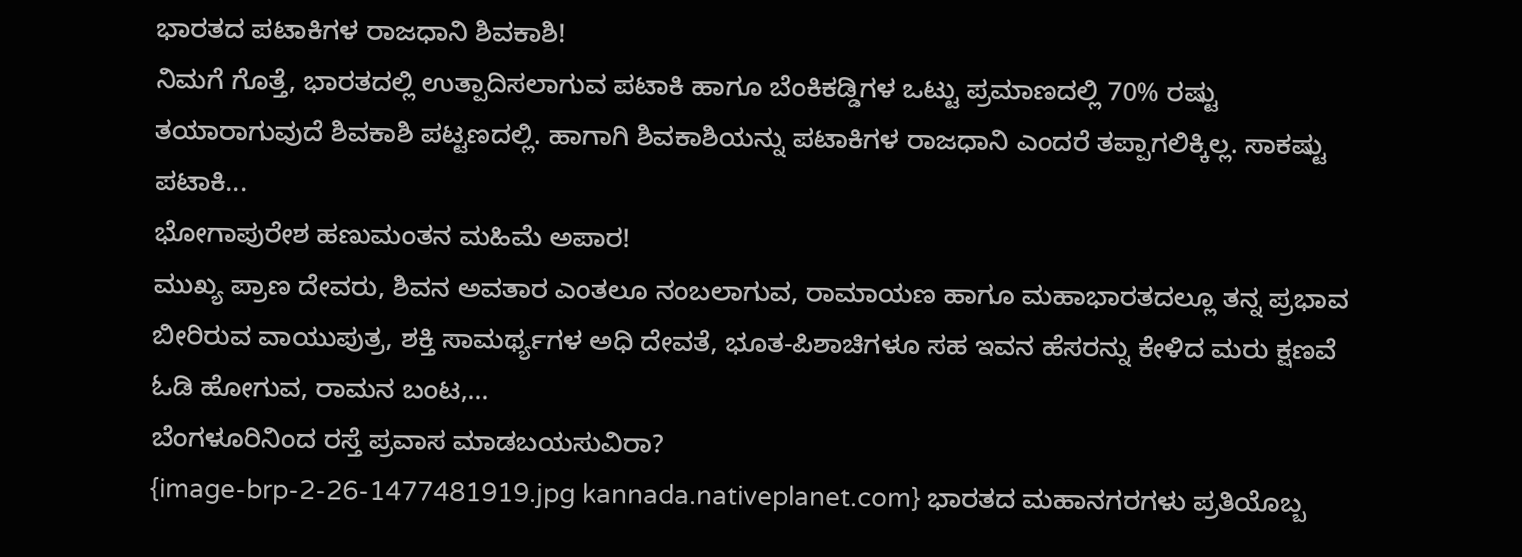ಭಾರತದ ಪಟಾಕಿಗಳ ರಾಜಧಾನಿ ಶಿವಕಾಶಿ!
ನಿಮಗೆ ಗೊತ್ತೆ, ಭಾರತದಲ್ಲಿ ಉತ್ಪಾದಿಸಲಾಗುವ ಪಟಾಕಿ ಹಾಗೂ ಬೆಂಕಿಕಡ್ಡಿಗಳ ಒಟ್ಟು ಪ್ರಮಾಣದಲ್ಲಿ 70% ರಷ್ಟು ತಯಾರಾಗುವುದೆ ಶಿವಕಾಶಿ ಪಟ್ಟಣದಲ್ಲಿ. ಹಾಗಾಗಿ ಶಿವಕಾಶಿಯನ್ನು ಪಟಾಕಿಗಳ ರಾಜಧಾನಿ ಎಂದರೆ ತಪ್ಪಾಗಲಿಕ್ಕಿಲ್ಲ. ಸಾಕಷ್ಟು ಪಟಾಕಿ...
ಭೋಗಾಪುರೇಶ ಹಣುಮಂತನ ಮಹಿಮೆ ಅಪಾರ!
ಮುಖ್ಯ ಪ್ರಾಣ ದೇವರು, ಶಿವನ ಅವತಾರ ಎಂತಲೂ ನಂಬಲಾಗುವ, ರಾಮಾಯಣ ಹಾಗೂ ಮಹಾಭಾರತದಲ್ಲೂ ತನ್ನ ಪ್ರಭಾವ ಬೀರಿರುವ ವಾಯುಪುತ್ರ, ಶಕ್ತಿ ಸಾಮರ್ಥ್ಯಗಳ ಅಧಿ ದೇವತೆ, ಭೂತ-ಪಿಶಾಚಿಗಳೂ ಸಹ ಇವನ ಹೆಸರನ್ನು ಕೇಳಿದ ಮರು ಕ್ಷಣವೆ ಓಡಿ ಹೋಗುವ, ರಾಮನ ಬಂಟ,...
ಬೆಂಗಳೂರಿನಿಂದ ರಸ್ತೆ ಪ್ರವಾಸ ಮಾಡಬಯಸುವಿರಾ?
{image-brp-2-26-1477481919.jpg kannada.nativeplanet.com} ಭಾರತದ ಮಹಾನಗರಗಳು ಪ್ರತಿಯೊಬ್ಬ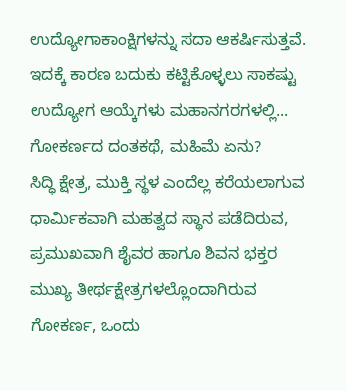ಉದ್ಯೋಗಾಕಾಂಕ್ಷಿಗಳನ್ನು ಸದಾ ಆಕರ್ಷಿಸುತ್ತವೆ. ಇದಕ್ಕೆ ಕಾರಣ ಬದುಕು ಕಟ್ಟಿಕೊಳ್ಳಲು ಸಾಕಷ್ಟು ಉದ್ಯೋಗ ಆಯ್ಕೆಗಳು ಮಹಾನಗರಗಳಲ್ಲಿ...
ಗೋಕರ್ಣದ ದಂತಕಥೆ, ಮಹಿಮೆ ಏನು?
ಸಿದ್ಧಿ ಕ್ಷೇತ್ರ, ಮುಕ್ತಿ ಸ್ಥಳ ಎಂದೆಲ್ಲ ಕರೆಯಲಾಗುವ ಧಾರ್ಮಿಕವಾಗಿ ಮಹತ್ವದ ಸ್ಥಾನ ಪಡೆದಿರುವ, ಪ್ರಮುಖವಾಗಿ ಶೈವರ ಹಾಗೂ ಶಿವನ ಭಕ್ತರ ಮುಖ್ಯ ತೀರ್ಥಕ್ಷೇತ್ರಗಳಲ್ಲೊಂದಾಗಿರುವ ಗೋಕರ್ಣ, ಒಂದು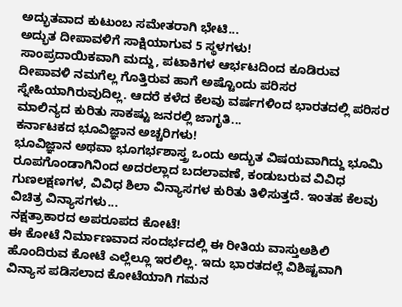ಅದ್ಭುತವಾದ ಕುಟುಂಬ ಸಮೇತರಾಗಿ ಭೇಟಿ...
ಅದ್ಭುತ ದೀಪಾವಳಿಗೆ ಸಾಕ್ಷಿಯಾಗುವ 5 ಸ್ಥಳಗಳು!
ಸಾಂಪ್ರದಾಯಿಕವಾಗಿ ಮದ್ದು, ಪಟಾಕಿಗಳ ಆರ್ಭಟದಿಂದ ಕೂಡಿರುವ ದೀಪಾವಳಿ ನಮಗೆಲ್ಲ ಗೊತ್ತಿರುವ ಹಾಗೆ ಅಷ್ಟೊಂದು ಪರಿಸರ ಸ್ನೇಹಿಯಾಗಿರುವುದಿಲ್ಲ. ಆದರೆ ಕಳೆದ ಕೆಲವು ವರ್ಷಗಳಿಂದ ಭಾರತದಲ್ಲಿ ಪರಿಸರ ಮಾಲಿನ್ಯದ ಕುರಿತು ಸಾಕಷ್ಟು ಜನರಲ್ಲಿ ಜಾಗೃತಿ...
ಕರ್ನಾಟಕದ ಭೂವಿಜ್ಞಾನ ಅಚ್ಚರಿಗಳು!
ಭೂವಿಜ್ಞಾನ ಅಥವಾ ಭೂಗರ್ಭಶಾಸ್ತ್ರ ಒಂದು ಅದ್ಭುತ ವಿಷಯವಾಗಿದ್ದು ಭೂಮಿ ರೂಪಗೊಂಡಾಗಿನಿಂದ ಅದರಲ್ಲಾದ ಬದಲಾವಣೆ, ಕಂಡುಬರುವ ವಿವಿಧ ಗುಣಲಕ್ಷಣಗಳ, ವಿವಿಧ ಶಿಲಾ ವಿನ್ಯಾಸಗಳ ಕುರಿತು ತಿಳಿಸುತ್ತದೆ. ಇಂತಹ ಕೆಲವು ವಿಚಿತ್ರ ವಿನ್ಯಾಸಗಳು...
ನಕ್ಷತ್ರಾಕಾರದ ಅಪರೂಪದ ಕೋಟೆ!
ಈ ಕೋಟೆ ನಿರ್ಮಾಣವಾದ ಸಂದರ್ಭದಲ್ಲಿ ಈ ರೀತಿಯ ವಾಸ್ತುಅಶಿಲಿ ಹೊಂದಿರುವ ಕೋಟೆ ಎಲ್ಲೆಲ್ಲೂ ಇರಲಿಲ್ಲ. ಇದು ಭಾರತದಲ್ಲೆ ವಿಶಿಷ್ಟವಾಗಿ ವಿನ್ಯಾಸ ಪಡಿಸಲಾದ ಕೋಟೆಯಾಗಿ ಗಮನ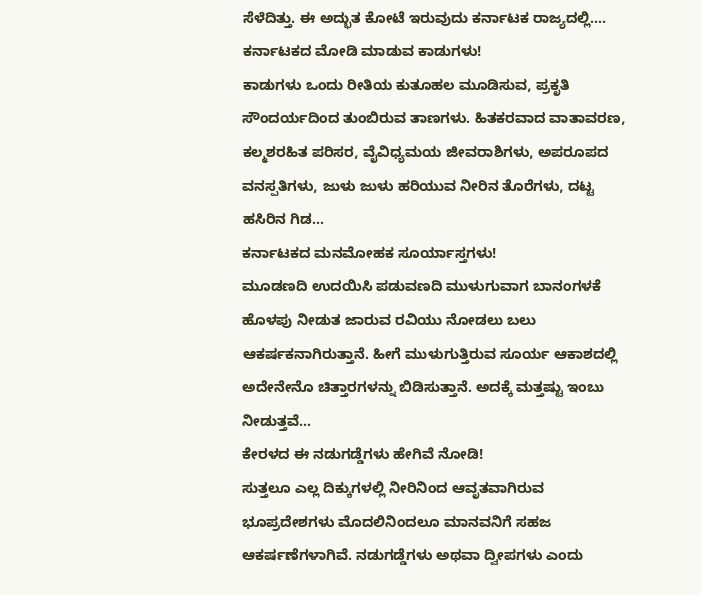ಸೆಳೆದಿತ್ತು. ಈ ಅದ್ಭುತ ಕೋಟೆ ಇರುವುದು ಕರ್ನಾಟಕ ರಾಜ್ಯದಲ್ಲಿ....
ಕರ್ನಾಟಕದ ಮೋಡಿ ಮಾಡುವ ಕಾಡುಗಳು!
ಕಾಡುಗಳು ಒಂದು ರೀತಿಯ ಕುತೂಹಲ ಮೂಡಿಸುವ, ಪ್ರಕೃತಿ ಸೌಂದರ್ಯದಿಂದ ತುಂಬಿರುವ ತಾಣಗಳು. ಹಿತಕರವಾದ ವಾತಾವರಣ, ಕಲ್ಮಶರಹಿತ ಪರಿಸರ, ವೈವಿಧ್ಯಮಯ ಜೀವರಾಶಿಗಳು, ಅಪರೂಪದ ವನಸ್ಪತಿಗಳು, ಜುಳು ಜುಳು ಹರಿಯುವ ನೀರಿನ ತೊರೆಗಳು, ದಟ್ಟ ಹಸಿರಿನ ಗಿಡ...
ಕರ್ನಾಟಕದ ಮನಮೋಹಕ ಸೂರ್ಯಾಸ್ತಗಳು!
ಮೂಡಣದಿ ಉದಯಿಸಿ ಪಡುವಣದಿ ಮುಳುಗುವಾಗ ಬಾನಂಗಳಕೆ ಹೊಳಪು ನೀಡುತ ಜಾರುವ ರವಿಯು ನೋಡಲು ಬಲು ಆಕರ್ಷಕನಾಗಿರುತ್ತಾನೆ. ಹೀಗೆ ಮುಳುಗುತ್ತಿರುವ ಸೂರ್ಯ ಆಕಾಶದಲ್ಲಿ ಅದೇನೇನೊ ಚಿತ್ತಾರಗಳನ್ನು ಬಿಡಿಸುತ್ತಾನೆ. ಅದಕ್ಕೆ ಮತ್ತಷ್ಟು ಇಂಬು ನೀಡುತ್ತವೆ...
ಕೇರಳದ ಈ ನಡುಗಡ್ಡೆಗಳು ಹೇಗಿವೆ ನೋಡಿ!
ಸುತ್ತಲೂ ಎಲ್ಲ ದಿಕ್ಕುಗಳಲ್ಲಿ ನೀರಿನಿಂದ ಆವೃತವಾಗಿರುವ ಭೂಪ್ರದೇಶಗಳು ಮೊದಲಿನಿಂದಲೂ ಮಾನವನಿಗೆ ಸಹಜ ಆಕರ್ಷಣೆಗಳಾಗಿವೆ. ನಡುಗಡ್ಡೆಗಳು ಅಥವಾ ದ್ವೀಪಗಳು ಎಂದು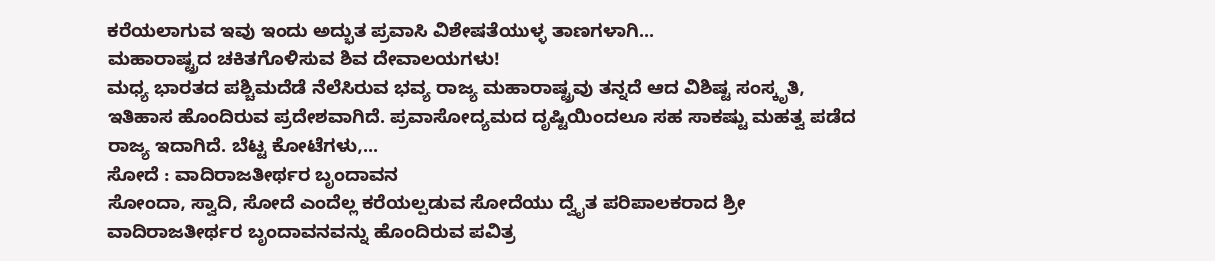ಕರೆಯಲಾಗುವ ಇವು ಇಂದು ಅದ್ಭುತ ಪ್ರವಾಸಿ ವಿಶೇಷತೆಯುಳ್ಳ ತಾಣಗಳಾಗಿ...
ಮಹಾರಾಷ್ಟ್ರದ ಚಕಿತಗೊಳಿಸುವ ಶಿವ ದೇವಾಲಯಗಳು!
ಮಧ್ಯ ಭಾರತದ ಪಶ್ಚಿಮದೆಡೆ ನೆಲೆಸಿರುವ ಭವ್ಯ ರಾಜ್ಯ ಮಹಾರಾಷ್ಟ್ರವು ತನ್ನದೆ ಆದ ವಿಶಿಷ್ಟ ಸಂಸ್ಕೃತಿ, ಇತಿಹಾಸ ಹೊಂದಿರುವ ಪ್ರದೇಶವಾಗಿದೆ. ಪ್ರವಾಸೋದ್ಯಮದ ದೃಷ್ಟಿಯಿಂದಲೂ ಸಹ ಸಾಕಷ್ಟು ಮಹತ್ವ ಪಡೆದ ರಾಜ್ಯ ಇದಾಗಿದೆ. ಬೆಟ್ಟ ಕೋಟೆಗಳು,...
ಸೋದೆ : ವಾದಿರಾಜತೀರ್ಥರ ಬೃಂದಾವನ
ಸೋಂದಾ, ಸ್ವಾದಿ, ಸೋದೆ ಎಂದೆಲ್ಲ ಕರೆಯಲ್ಪಡುವ ಸೋದೆಯು ದ್ವೈತ ಪರಿಪಾಲಕರಾದ ಶ್ರೀ ವಾದಿರಾಜತೀರ್ಥರ ಬೃಂದಾವನವನ್ನು ಹೊಂದಿರುವ ಪವಿತ್ರ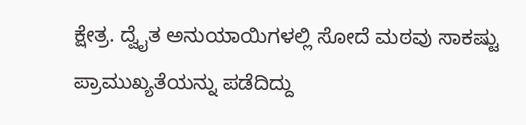ಕ್ಷೇತ್ರ. ದ್ವೈತ ಅನುಯಾಯಿಗಳಲ್ಲಿ ಸೋದೆ ಮಠವು ಸಾಕಷ್ಟು ಪ್ರಾಮುಖ್ಯತೆಯನ್ನು ಪಡೆದಿದ್ದು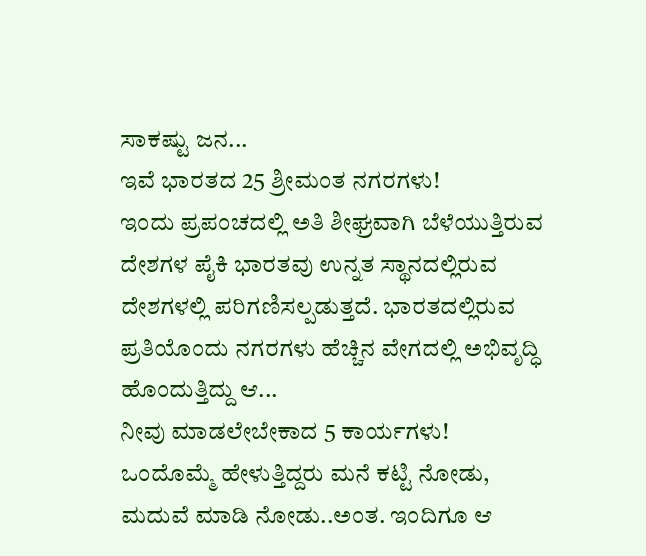ಸಾಕಷ್ಟು ಜನ...
ಇವೆ ಭಾರತದ 25 ಶ್ರೀಮಂತ ನಗರಗಳು!
ಇಂದು ಪ್ರಪಂಚದಲ್ಲಿ ಅತಿ ಶೀಘ್ರವಾಗಿ ಬೆಳೆಯುತ್ತಿರುವ ದೇಶಗಳ ಪೈಕಿ ಭಾರತವು ಉನ್ನತ ಸ್ಥಾನದಲ್ಲಿರುವ ದೇಶಗಳಲ್ಲಿ ಪರಿಗಣಿಸಲ್ಪಡುತ್ತದೆ. ಭಾರತದಲ್ಲಿರುವ ಪ್ರತಿಯೊಂದು ನಗರಗಳು ಹೆಚ್ಚಿನ ವೇಗದಲ್ಲಿ ಅಭಿವೃದ್ಧಿ ಹೊಂದುತ್ತಿದ್ದು ಆ...
ನೀವು ಮಾಡಲೇಬೇಕಾದ 5 ಕಾರ್ಯಗಳು!
ಒಂದೊಮ್ಮೆ ಹೇಳುತ್ತಿದ್ದರು ಮನೆ ಕಟ್ಟಿ ನೋಡು, ಮದುವೆ ಮಾಡಿ ನೋಡು..ಅಂತ. ಇಂದಿಗೂ ಆ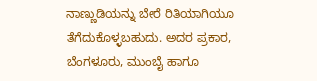ನಾಣ್ಣುಡಿಯನ್ನು ಬೇರೆ ರಿತಿಯಾಗಿಯೂ ತೆಗೆದುಕೊಳ್ಳಬಹುದು. ಅದರ ಪ್ರಕಾರ, ಬೆಂಗಳೂರು, ಮುಂಬೈ ಹಾಗೂ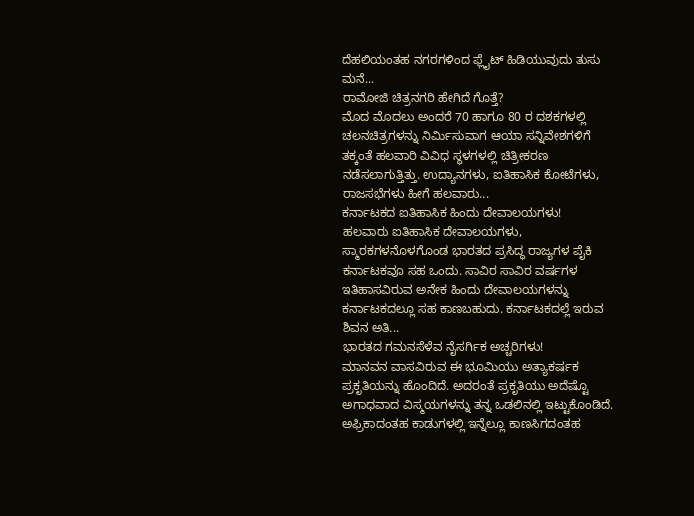ದೆಹಲಿಯಂತಹ ನಗರಗಳಿಂದ ಫ್ಲೈಟ್ ಹಿಡಿಯುವುದು ತುಸು ಮನೆ...
ರಾಮೋಜಿ ಚಿತ್ರನಗರಿ ಹೇಗಿದೆ ಗೊತ್ತೆ?
ಮೊದ ಮೊದಲು ಅಂದರೆ 70 ಹಾಗೂ 80 ರ ದಶಕಗಳಲ್ಲಿ ಚಲನಚಿತ್ರಗಳನ್ನು ನಿರ್ಮಿಸುವಾಗ ಆಯಾ ಸನ್ನಿವೇಶಗಳಿಗೆ ತಕ್ಕಂತೆ ಹಲವಾರಿ ವಿವಿಧ ಸ್ಥಳಗಳಲ್ಲಿ ಚಿತ್ರೀಕರಣ ನಡೆಸಲಾಗುತ್ತಿತ್ತು. ಉದ್ಯಾನಗಳು, ಐತಿಹಾಸಿಕ ಕೋಟೆಗಳು, ರಾಜಸಭೆಗಳು ಹೀಗೆ ಹಲವಾರು...
ಕರ್ನಾಟಕದ ಐತಿಹಾಸಿಕ ಹಿಂದು ದೇವಾಲಯಗಳು!
ಹಲವಾರು ಐತಿಹಾಸಿಕ ದೇವಾಲಯಗಳು, ಸ್ಮಾರಕಗಳನೊಳಗೊಂಡ ಭಾರತದ ಪ್ರಸಿದ್ಧ ರಾಜ್ಯಗಳ ಪೈಕಿ ಕರ್ನಾಟಕವೂ ಸಹ ಒಂದು. ಸಾವಿರ ಸಾವಿರ ವರ್ಷಗಳ ಇತಿಹಾಸವಿರುವ ಅನೇಕ ಹಿಂದು ದೇವಾಲಯಗಳನ್ನು ಕರ್ನಾಟಕದಲ್ಲೂ ಸಹ ಕಾಣಬಹುದು. ಕರ್ನಾಟಕದಲ್ಲೆ ಇರುವ ಶಿವನ ಅತಿ...
ಭಾರತದ ಗಮನಸೆಳೆವ ನೈಸರ್ಗಿಕ ಅಚ್ಚರಿಗಳು!
ಮಾನವನ ವಾಸವಿರುವ ಈ ಭೂಮಿಯು ಅತ್ಯಾಕರ್ಷಕ ಪ್ರಕೃತಿಯನ್ನು ಹೊಂದಿದೆ. ಅದರಂತೆ ಪ್ರಕೃತಿಯು ಅದೆಷ್ಟೊ ಅಗಾಧವಾದ ವಿಸ್ಮಯಗಳನ್ನು ತನ್ನ ಒಡಲಿನಲ್ಲಿ ಇಟ್ಟುಕೊಂಡಿದೆ. ಅಫ್ರಿಕಾದಂತಹ ಕಾಡುಗಳಲ್ಲಿ ಇನ್ನೆಲ್ಲೂ ಕಾಣಸಿಗದಂತಹ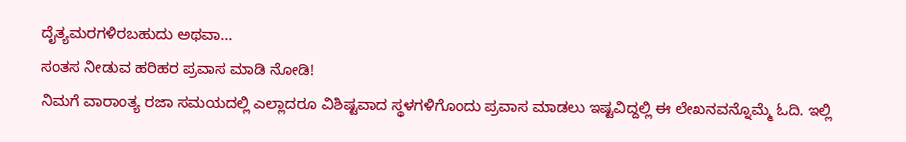ದೈತ್ಯಮರಗಳಿರಬಹುದು ಅಥವಾ...
ಸಂತಸ ನೀಡುವ ಹರಿಹರ ಪ್ರವಾಸ ಮಾಡಿ ನೋಡಿ!
ನಿಮಗೆ ವಾರಾಂತ್ಯ ರಜಾ ಸಮಯದಲ್ಲಿ ಎಲ್ಲಾದರೂ ವಿಶಿಷ್ಟವಾದ ಸ್ಥಳಗಳಿಗೊಂದು ಪ್ರವಾಸ ಮಾಡಲು ಇಷ್ಟವಿದ್ದಲ್ಲಿ ಈ ಲೇಖನವನ್ನೊಮ್ಮೆ ಓದಿ. ಇಲ್ಲಿ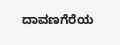ದಾವಣಗೆರೆಯ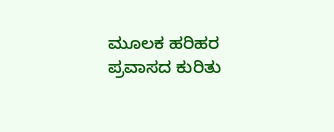ಮೂಲಕ ಹರಿಹರ ಪ್ರವಾಸದ ಕುರಿತು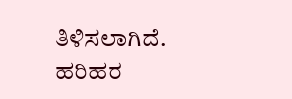ತಿಳಿಸಲಾಗಿದೆ. ಹರಿಹರ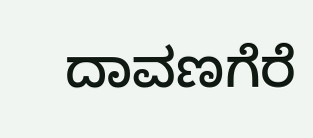ದಾವಣಗೆರೆ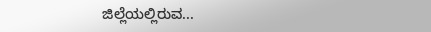ಜಿಲ್ಲೆಯಲ್ಲಿರುವ...